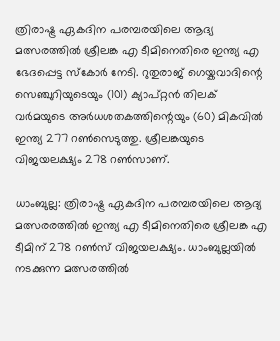ത്രിരാഷ്ട്ര ഏകദിന പരമ്പരയിലെ ആദ്യ മത്സരത്തിൽ ശ്രീലങ്ക എ ടീമിനെതിരെ ഇന്ത്യ എ ഭേദപ്പെട്ട സ്കോർ നേടി. റുതുരാജ് ഗെയ്കവാദിന്റെ സെഞ്ചുറിയുടെയും (101) ക്യാപ്റ്റൻ തിലക് വർമയുടെ അർധശതകത്തിന്റെയും (60) മികവിൽ ഇന്ത്യ 277 റൺസെടുത്തു. ശ്രീലങ്കയുടെ വിജയലക്ഷ്യം 278 റൺസാണ്.

ധാംബുല്ല: ത്രിരാഷ്ട്ര ഏകദിന പരമ്പരയിലെ ആദ്യ മത്സരരത്തില്‍ ഇന്ത്യ എ ടീമിനെതിരെ ശ്രീലങ്ക എ ടീമിന് 278 റണ്‍സ് വിജയലക്ഷ്യം. ധാംബുല്ലയില്‍ നടക്കുന്ന മത്സരത്തില്‍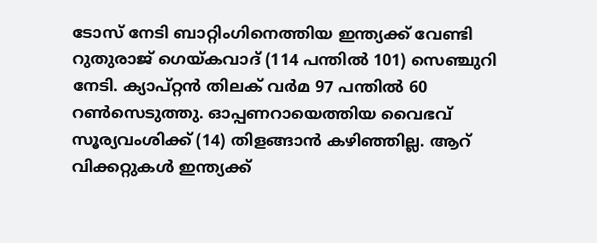ടോസ് നേടി ബാറ്റിംഗിനെത്തിയ ഇന്ത്യക്ക് വേണ്ടി റുതുരാജ് ഗെയ്കവാദ് (114 പന്തില്‍ 101) സെഞ്ചുറി നേടി. ക്യാപ്റ്റന്‍ തിലക് വര്‍മ 97 പന്തില്‍ 60 റണ്‍സെടുത്തു. ഓപ്പണറായെത്തിയ വൈഭവ് സൂര്യവംശിക്ക് (14) തിളങ്ങാന്‍ കഴിഞ്ഞില്ല. ആറ് വിക്കറ്റുകള്‍ ഇന്ത്യക്ക്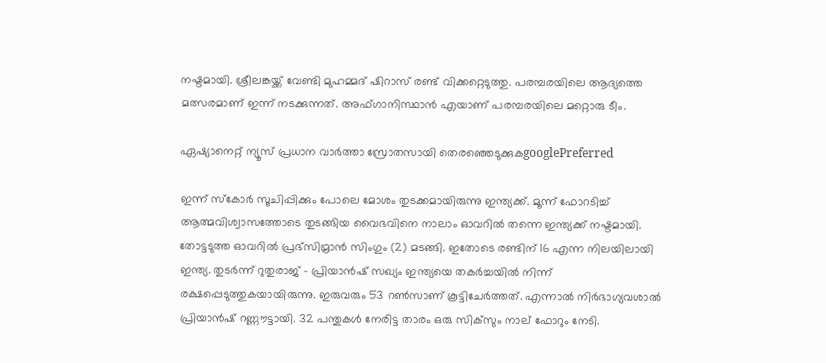നഷ്ടമായി. ശ്രീലങ്കയ്ക്ക് വേണ്ടി മുഹമ്മദ് ഷിറാസ് രണ്ട് വിക്കറ്റെടുത്തു. പരമ്പരയിലെ ആദ്യത്തെ മത്സരമാണ് ഇന്ന് നടക്കുന്നത്. അഫ്ഗാനിസ്ഥാന്‍ എയാണ് പരമ്പരയിലെ മറ്റൊരു ടീം.

ഏഷ്യാനെറ്റ് ന്യൂസ് പ്രധാന വാർത്താ സ്രോതസായി തെരഞ്ഞെടുക്കുകgooglePreferred

ഇന്ന് സ്‌കോര്‍ സൂചിപ്പിക്കും പോലെ മോശം തുടക്കമായിരുന്നു ഇന്ത്യക്ക്. മൂന്ന് ഫോറടിച്ച് ആത്മവിശ്വാസത്തോടെ തുടങ്ങിയ വൈഭവിനെ നാലാം ഓവറില്‍ തന്നെ ഇന്ത്യക്ക് നഷ്ടമായി. തോട്ടടുത്ത ഓവറില്‍ പ്രഭ്‌സിമ്രാന്‍ സിംഗും (2) മടങ്ങി. ഇതോടെ രണ്ടിന് 16 എന്ന നിലയിലായി ഇന്ത്യ. തുടര്‍ന്ന് റുതുരാജ് - പ്രിയാന്‍ഷ് സഖ്യം ഇന്ത്യയെ തകര്‍ച്ചയില്‍ നിന്ന് രക്ഷപ്പെടുത്തുകയായിരുന്നു. ഇരുവരും 53 റണ്‍സാണ് കൂട്ടിചേര്‍ത്തത്. എന്നാല്‍ നിര്‍ഭാഗ്യവശാല്‍ പ്രിയാന്‍ഷ് റണ്ണൗട്ടായി. 32 പന്തുകള്‍ നേരിട്ട താരം ഒരു സിക്‌സും നാല് ഫോറും നേടി.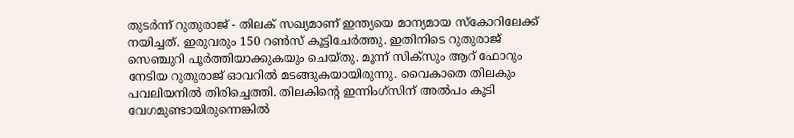തുടര്‍ന്ന് റുതുരാജ് - തിലക് സഖ്യമാണ് ഇന്ത്യയെ മാന്യമായ സ്‌കോറിലേക്ക് നയിച്ചത്. ഇരുവരും 150 റണ്‍സ് കൂട്ടിചേര്‍ത്തു. ഇതിനിടെ റുതുരാജ് സെഞ്ചുറി പൂര്‍ത്തിയാക്കുകയും ചെയ്തു. മൂന്ന് സിക്‌സും ആറ് ഫോറും നേടിയ റുതുരാജ് ഓവറില്‍ മടങ്ങുകയായിരുന്നു. വൈകാതെ തിലകും പവലിയനില്‍ തിരിച്ചെത്തി. തിലകിന്റെ ഇന്നിംഗ്‌സിന് അല്‍പം കൂടി വേഗമുണ്ടായിരുന്നെങ്കില്‍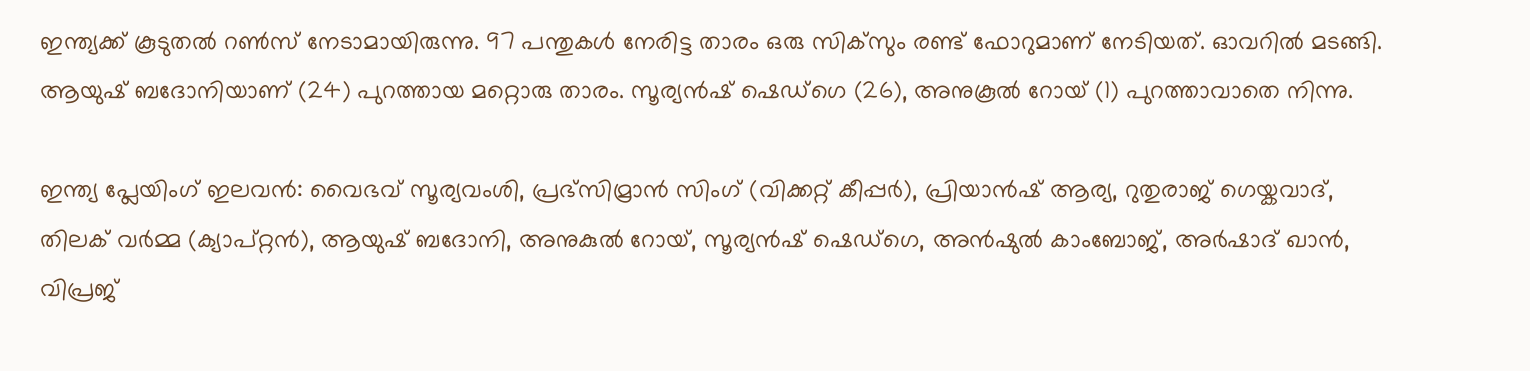ഇന്ത്യക്ക് കൂടുതല്‍ റണ്‍സ് നേടാമായിരുന്നു. 97 പന്തുകള്‍ നേരിട്ട താരം ഒരു സിക്‌സും രണ്ട് ഫോറുമാണ് നേടിയത്. ഓവറില്‍ മടങ്ങി. ആയുഷ് ബദോനിയാണ് (24) പുറത്തായ മറ്റൊരു താരം. സൂര്യന്‍ഷ് ഷെഡ്‌ഗെ (26), അനുകൂല്‍ റോയ് (1) പുറത്താവാതെ നിന്നു.

ഇന്ത്യ പ്ലേയിംഗ് ഇലവന്‍: വൈഭവ് സൂര്യവംശി, പ്രഭ്‌സിമ്രാന്‍ സിംഗ് (വിക്കറ്റ് കീപ്പര്‍), പ്രിയാന്‍ഷ് ആര്യ, റുതുരാജ് ഗെയ്കവാദ്, തിലക് വര്‍മ്മ (ക്യാപ്റ്റന്‍), ആയുഷ് ബദോനി, അനുകുല്‍ റോയ്, സൂര്യന്‍ഷ് ഷെഡ്ഗെ, അന്‍ഷുല്‍ കാംബോജ്, അര്‍ഷാദ് ഖാന്‍, വിപ്രജ്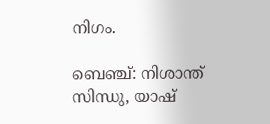നിഗം.

ബെഞ്ച്: നിശാന്ത് സിന്ധു, യാഷ്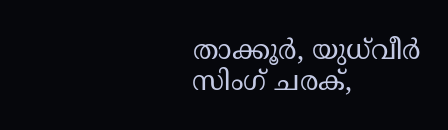താക്കൂര്‍, യുധ്‌വീര്‍ സിംഗ് ചരക്,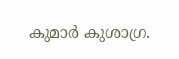കുമാര്‍ കുശാഗ്ര.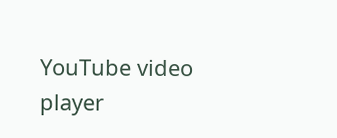YouTube video player